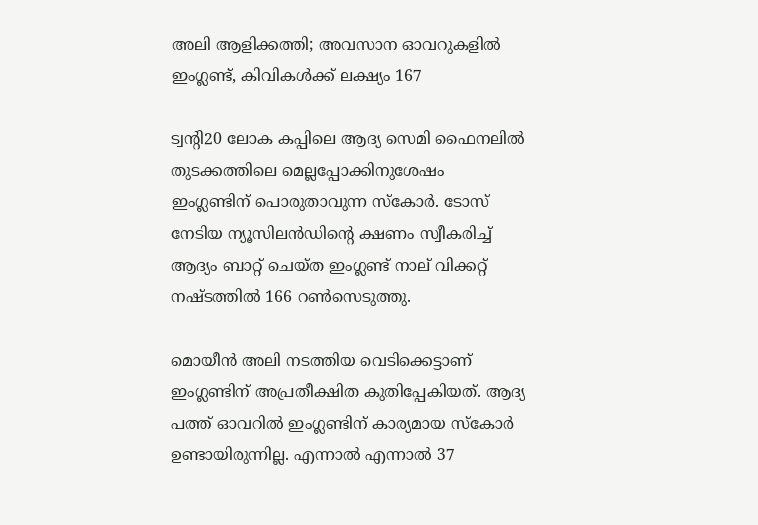അലി ആളിക്കത്തി; അവസാന ഓവറുകളില്‍ ഇംഗ്ലണ്ട്, കിവികള്‍ക്ക് ലക്ഷ്യം 167

ട്വന്റി20 ലോക കപ്പിലെ ആദ്യ സെമി ഫൈനലില്‍ തുടക്കത്തിലെ മെല്ലപ്പോക്കിനുശേഷം ഇംഗ്ലണ്ടിന് പൊരുതാവുന്ന സ്‌കോര്‍. ടോസ് നേടിയ ന്യൂസിലന്‍ഡിന്റെ ക്ഷണം സ്വീകരിച്ച് ആദ്യം ബാറ്റ് ചെയ്ത ഇംഗ്ലണ്ട് നാല് വിക്കറ്റ് നഷ്ടത്തില്‍ 166 റണ്‍സെടുത്തു.

മൊയീന്‍ അലി നടത്തിയ വെടിക്കെട്ടാണ് ഇംഗ്ലണ്ടിന് അപ്രതീക്ഷിത കുതിപ്പേകിയത്. ആദ്യ പത്ത് ഓവറില്‍ ഇംഗ്ലണ്ടിന് കാര്യമായ സ്‌കോര്‍ ഉണ്ടായിരുന്നില്ല. എന്നാല്‍ എന്നാല്‍ 37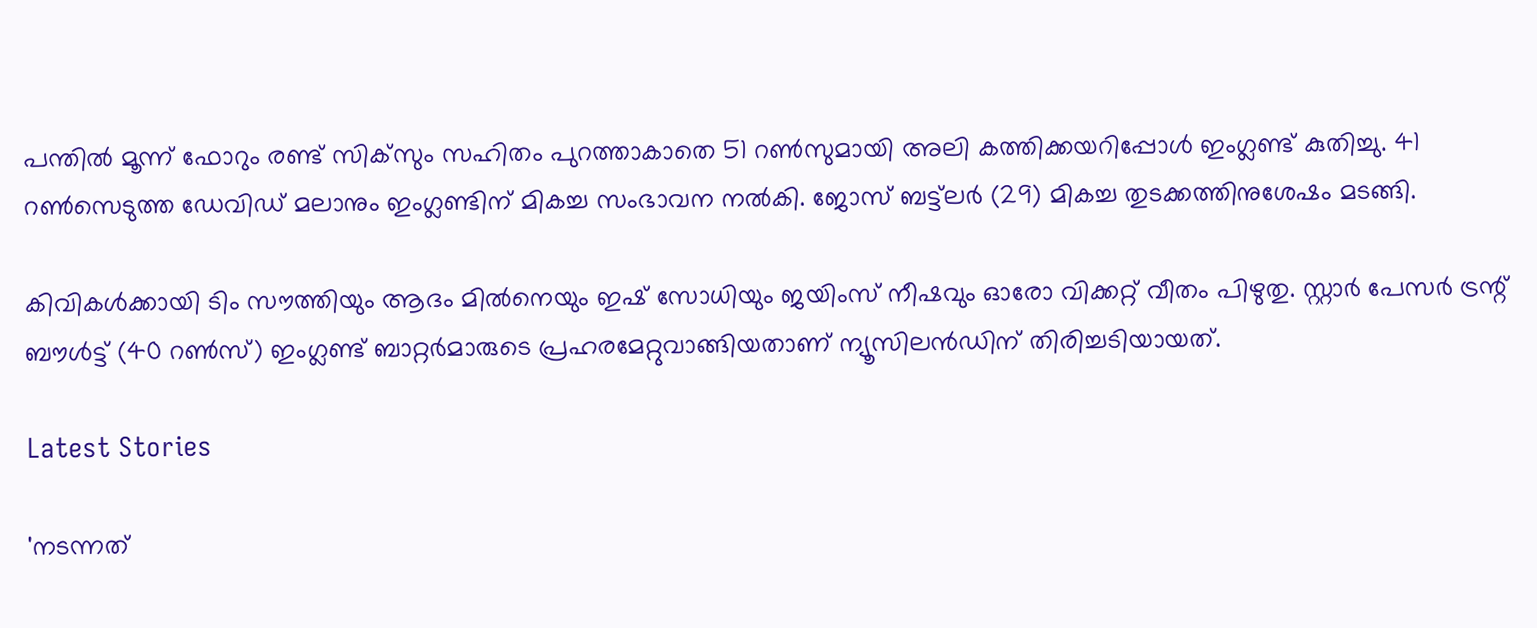പന്തില്‍ മൂന്ന് ഫോറും രണ്ട് സിക്‌സും സഹിതം പുറത്താകാതെ 51 റണ്‍സുമായി അലി കത്തിക്കയറിപ്പോള്‍ ഇംഗ്ലണ്ട് കുതിച്ചു. 41 റണ്‍സെടുത്ത ഡേവിഡ് മലാനും ഇംഗ്ലണ്ടിന് മികച്ച സംഭാവന നല്‍കി. ജോസ് ബട്ട്‌ലര്‍ (29) മികച്ച തുടക്കത്തിനുശേഷം മടങ്ങി.

കിവികള്‍ക്കായി ടിം സൗത്തിയും ആദം മില്‍നെയും ഇഷ് സോധിയും ജയിംസ് നീഷവും ഓരോ വിക്കറ്റ് വീതം പിഴുതു. സ്റ്റാര്‍ പേസര്‍ ട്രന്റ് ബൗള്‍ട്ട് (40 റണ്‍സ്) ഇംഗ്ലണ്ട് ബാറ്റര്‍മാരുടെ പ്രഹരമേറ്റുവാങ്ങിയതാണ് ന്യൂസിലന്‍ഡിന് തിരിച്ചടിയായത്.

Latest Stories

'നടന്നത്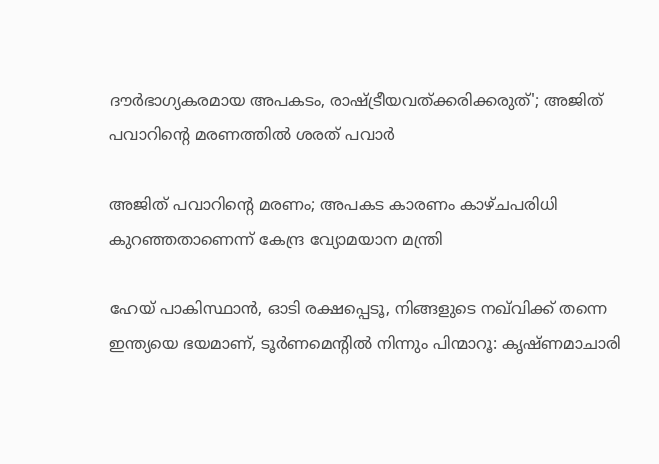ദൗര്‍ഭാഗ്യകരമായ അപകടം, രാഷ്ട്രീയവത്ക്കരിക്കരുത്'; അജിത് പവാറിന്റെ മരണത്തില്‍ ശരത് പവാർ

അജിത് പവാറിന്റെ മരണം; അപകട കാരണം കാഴ്ചപരിധി കുറഞ്ഞതാണെന്ന് കേന്ദ്ര വ്യോമയാന മന്ത്രി

ഹേയ് പാകിസ്ഥാൻ, ഓടി രക്ഷപ്പെടൂ, നിങ്ങളുടെ നഖ്‌വിക്ക് തന്നെ ഇന്ത്യയെ ഭയമാണ്, ടൂർണമെന്റിൽ നിന്നും പിന്മാറൂ: കൃഷ്ണമാചാരി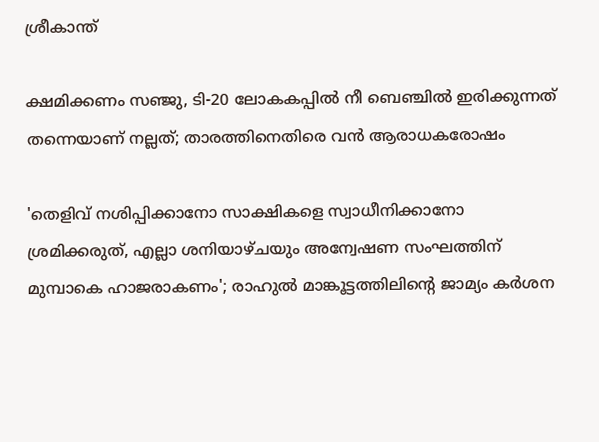ശ്രീകാന്ത്

ക്ഷമിക്കണം സഞ്ജു, ടി-20 ലോകകപ്പിൽ നീ ബെഞ്ചിൽ ഇരിക്കുന്നത് തന്നെയാണ് നല്ലത്; താരത്തിനെതിരെ വൻ ആരാധകരോഷം

'തെളിവ് നശിപ്പിക്കാനോ സാക്ഷികളെ സ്വാധീനിക്കാനോ ശ്രമിക്കരുത്, എല്ലാ ശനിയാഴ്ചയും അന്വേഷണ സംഘത്തിന് മുമ്പാകെ ഹാജരാകണം'; രാഹുൽ മാങ്കൂട്ടത്തിലിന്റെ ജാമ്യം കർശന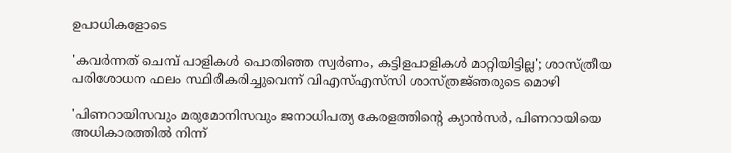ഉപാധികളോടെ

'കവർന്നത് ചെമ്പ് പാളികൾ പൊതിഞ്ഞ സ്വർണം, കട്ടിളപാളികൾ മാറ്റിയിട്ടില്ല'; ശാസ്ത്രീയ പരിശോധന ഫലം സ്ഥിരീകരിച്ചുവെന്ന് വിഎസ്എസ്‍സി ശാസ്ത്രജ്‌ഞരുടെ മൊഴി

'പിണറായിസവും മരുമോനിസവും ജനാധിപത്യ കേരളത്തിന്റെ ക്യാൻസർ, പിണറായിയെ അധികാരത്തിൽ നിന്ന്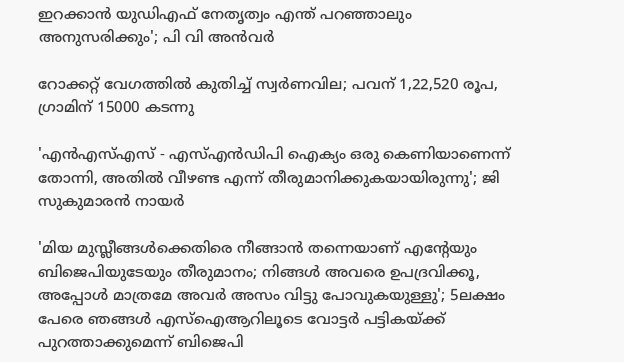ഇറക്കാൻ യുഡിഎഫ് നേതൃത്വം എന്ത്‌ പറഞ്ഞാലും അനുസരിക്കും'; പി വി അൻവർ

റോക്കറ്റ് വേഗത്തിൽ കുതിച്ച് സ്വർണവില; പവന് 1,22,520 രൂപ, ഗ്രാമിന് 15000 കടന്നു

'എന്‍എസ്എസ് - എസ്എന്‍ഡിപി ഐക്യം ഒരു കെണിയാണെന്ന് തോന്നി, അതിൽ വീഴണ്ട എന്ന് തീരുമാനിക്കുകയായിരുന്നു'; ജി സുകുമാരൻ നായർ

'മിയ മുസ്ലീങ്ങള്‍ക്കെതിരെ നീങ്ങാന്‍ തന്നെയാണ് എന്റേയും ബിജെപിയുടേയും തീരുമാനം; നിങ്ങള്‍ അവരെ ഉപദ്രവിക്കൂ, അപ്പോള്‍ മാത്രമേ അവര്‍ അസം വിട്ടു പോവുകയുള്ളു'; 5ലക്ഷം പേരെ ഞങ്ങള്‍ എസ്‌ഐആറിലൂടെ വോട്ടര്‍ പട്ടികയ്ക്ക് പുറത്താക്കുമെന്ന് ബിജെപി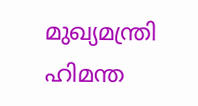മുഖ്യമന്ത്രി ഹിമന്ത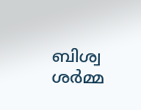ബിശ്വ ശര്‍മ്മ